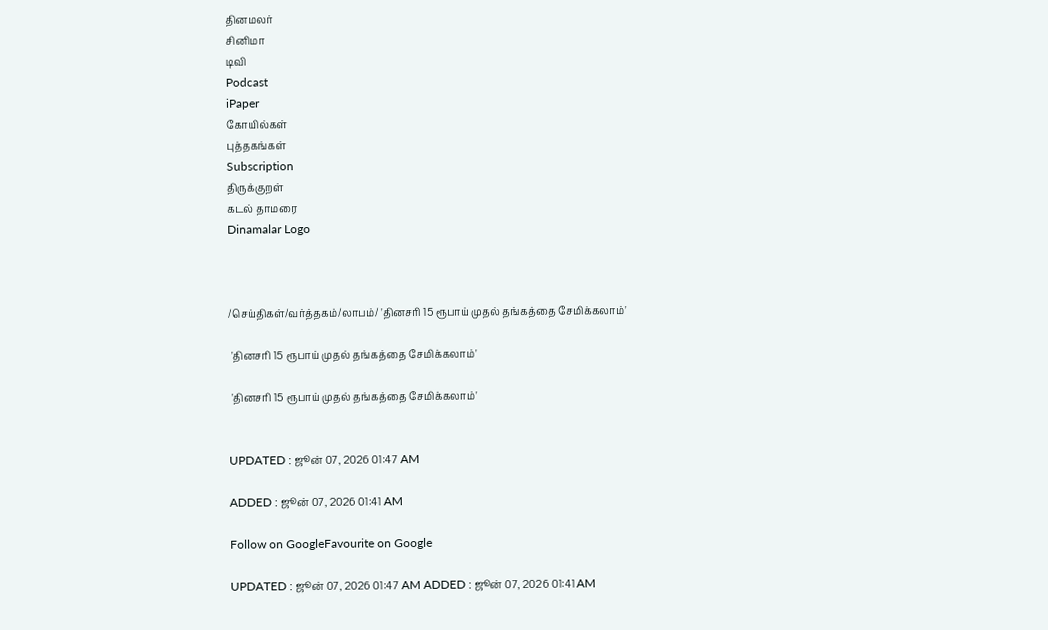தினமலர்
சினிமா
டிவி
Podcast
iPaper
கோயில்கள்
புத்தகங்கள்
Subscription
திருக்குறள்
கடல் தாமரை
Dinamalar Logo



/செய்திகள்/வர்த்தகம்/லாபம்/ 'தினசரி 15 ரூபாய் முதல் தங்கத்தை சேமிக்கலாம்'

 'தினசரி 15 ரூபாய் முதல் தங்கத்தை சேமிக்கலாம்'

 'தினசரி 15 ரூபாய் முதல் தங்கத்தை சேமிக்கலாம்'


UPDATED : ஜூன் 07, 2026 01:47 AM

ADDED : ஜூன் 07, 2026 01:41 AM

Follow on GoogleFavourite on Google

UPDATED : ஜூன் 07, 2026 01:47 AM ADDED : ஜூன் 07, 2026 01:41 AM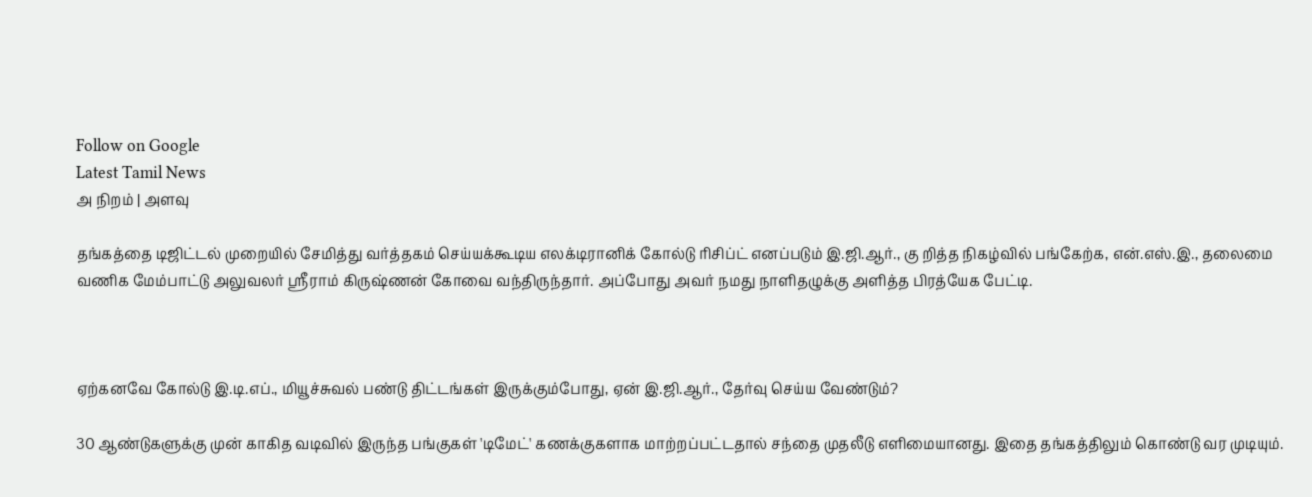Follow on Google
Latest Tamil News
அ நிறம் | அளவு

தங்கத்தை டிஜிட்டல் முறையில் சேமித்து வர்த்தகம் செய்யக்கூடிய எலக்டிரானிக் கோல்டு ரிசிப்ட் எனப்படும் இ.ஜி.ஆர்., கு றித்த நிகழ்வில் பங்கேற்க, என்.எஸ்.இ., தலைமை வணிக மேம்பாட்டு அலுவலர் ஸ்ரீராம் கிருஷ்ணன் கோவை வந்திருந்தார். அப்போது அவர் நமது நாளிதழுக்கு அளித்த பிரத்யேக பேட்டி.



ஏற்கனவே கோல்டு இ.டி.எப்., மியூச்சுவல் பண்டு திட்டங்கள் இருக்கும்போது, ஏன் இ.ஜி.ஆர்., தேர்வு செய்ய வேண்டும்?

30 ஆண்டுகளுக்கு முன் காகித வடிவில் இருந்த பங்குகள் 'டிமேட்' கணக்குகளாக மாற்றப்பட்டதால் சந்தை முதலீடு எளிமையானது. இதை தங்கத்திலும் கொண்டு வர முடியும்.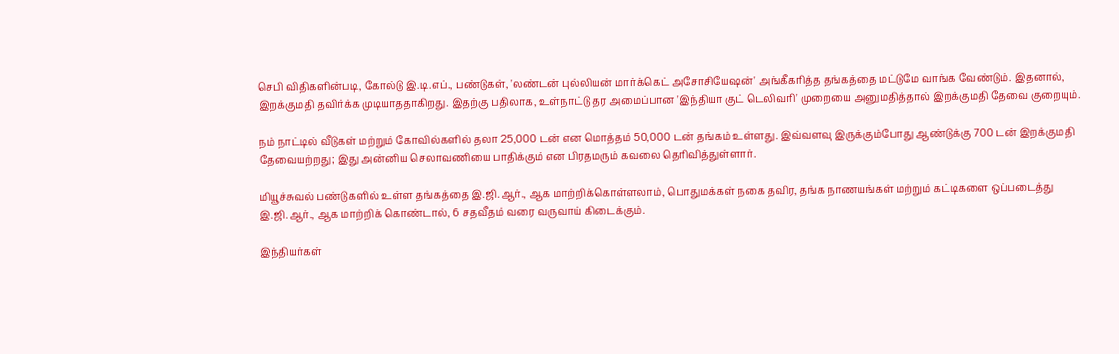செபி விதிகளின்படி, கோல்டு இ.டி.எப்., பண்டுகள், 'லண்டன் புல்லியன் மார்க்கெட் அசோசியேஷன்' அங்கீகரித்த தங்கத்தை மட்டுமே வாங்க வேண்டும். இதனால், இறக்குமதி தவிர்க்க முடியாததாகிறது. இதற்கு பதிலாக, உள்நாட்டு தர அமைப்பான 'இந்தியா குட் டெலிவரி' முறையை அனுமதித்தால் இறக்குமதி தேவை குறையும்.

நம் நாட்டில் வீடுகள் மற்றும் கோவில்களில் தலா 25,000 டன் என மொத்தம் 50,000 டன் தங்கம் உள்ளது. இவ்வளவு இருக்கும்போது ஆண்டுக்கு 700 டன் இறக்குமதி தேவையற்றது; இது அன்னிய செலாவணியை பாதிக்கும் என பிரதமரும் கவலை தெரிவித்துள்ளார்.

மியூச்சுவல் பண்டுகளில் உள்ள தங்கத்தை இ.ஜி.ஆர்., ஆக மாற்றிக்கொள்ளலாம், பொதுமக்கள் நகை தவிர, தங்க நாணயங்கள் மற்றும் கட்டிகளை ஒப்படைத்து இ.ஜி.ஆர்., ஆக மாற்றிக் கொண்டால், 6 சதவீதம் வரை வருவாய் கிடைக்கும்.

இந்தியர்கள்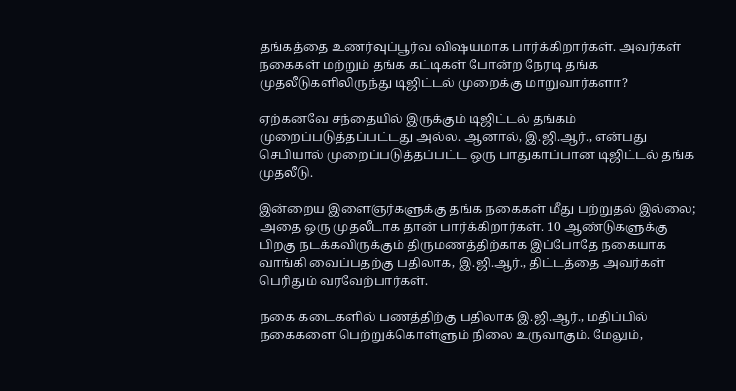தங்கத்தை உணர்வுப்பூர்வ விஷயமாக பார்க்கிறார்கள். அவர்கள் நகைகள் மற்றும் தங்க கட்டிகள் போன்ற நேரடி தங்க முதலீடுகளிலிருந்து டிஜிட்டல் முறைக்கு மாறுவார்களா?

ஏற்கனவே சந்தையில் இருக்கும் டிஜிட்டல் தங்கம் முறைப்படுத்தப்பட்டது அல்ல. ஆனால், இ.ஜி.ஆர்., என்பது செபியால் முறைப்படுத்தப்பட்ட ஒரு பாதுகாப்பான டிஜிட்டல் தங்க முதலீடு.

இன்றைய இளைஞர்களுக்கு தங்க நகைகள் மீது பற்றுதல் இல்லை; அதை ஒரு முதலீடாக தான் பார்க்கிறார்கள். 10 ஆண்டுகளுக்கு பிறகு நடக்கவிருக்கும் திருமணத்திற்காக இப்போதே நகையாக வாங்கி வைப்பதற்கு பதிலாக, இ.ஜி.ஆர்., திட்டத்தை அவர்கள் பெரிதும் வரவேற்பார்கள்.

நகை கடைகளில் பணத்திற்கு பதிலாக இ.ஜி.ஆர்., மதிப்பில் நகைகளை பெற்றுக்கொள்ளும் நிலை உருவாகும். மேலும்,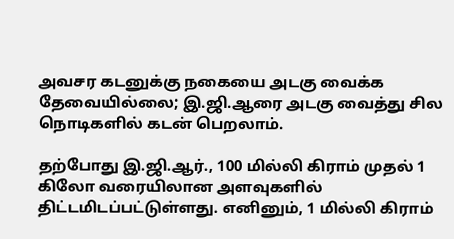அவசர கடனுக்கு நகையை அடகு வைக்க தேவையில்லை; இ.ஜி.ஆரை அடகு வைத்து சில நொடிகளில் கடன் பெறலாம்.

தற்போது இ.ஜி.ஆர்., 100 மில்லி கிராம் முதல் 1 கிலோ வரையிலான அளவுகளில் திட்டமிடப்பட்டுள்ளது. எனினும், 1 மில்லி கிராம்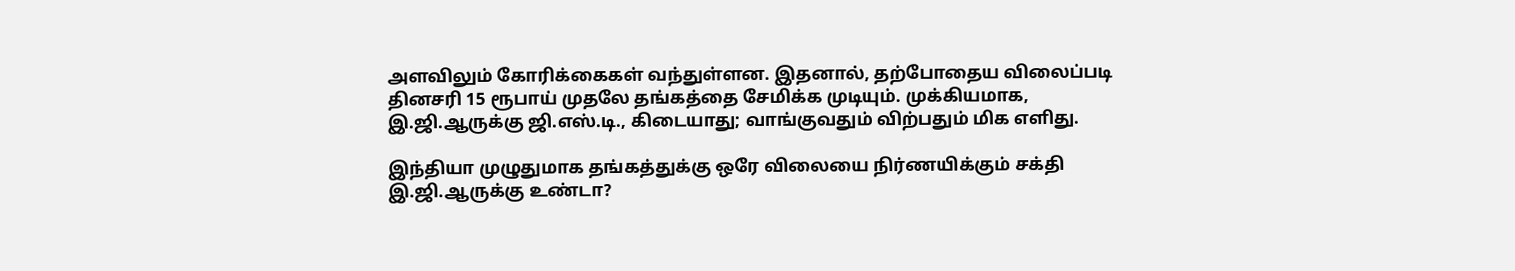அளவிலும் கோரிக்கைகள் வந்துள்ளன. இதனால், தற்போதைய விலைப்படி தினசரி 15 ரூபாய் முதலே தங்கத்தை சேமிக்க முடியும். முக்கியமாக, இ.ஜி.ஆருக்கு ஜி.எஸ்.டி., கிடையாது; வாங்குவதும் விற்பதும் மிக எளிது.

இந்தியா முழுதுமாக தங்கத்துக்கு ஒரே விலையை நிர்ணயிக்கும் சக்தி இ.ஜி.ஆருக்கு உண்டா?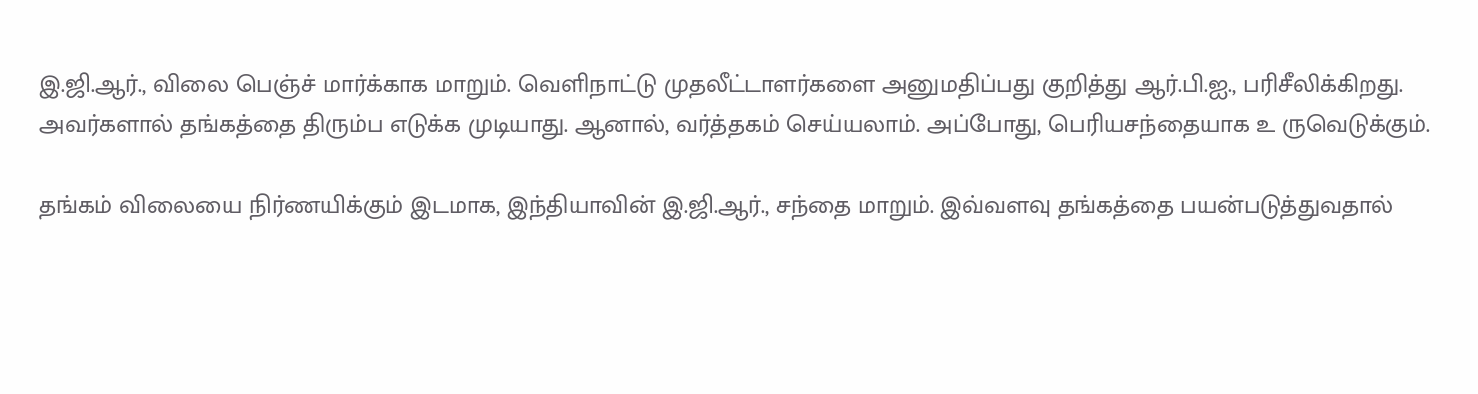இ.ஜி.ஆர்., விலை பெஞ்ச் மார்க்காக மாறும். வெளிநாட்டு முதலீட்டாளர்களை அனுமதிப்பது குறித்து ஆர்.பி.ஐ., பரிசீலிக்கிறது. அவர்களால் தங்கத்தை திரும்ப எடுக்க முடியாது. ஆனால், வர்த்தகம் செய்யலாம். அப்போது, பெரியசந்தையாக உ ருவெடுக்கும்.

தங்கம் விலையை நிர்ணயிக்கும் இடமாக, இந்தியாவின் இ.ஜி.ஆர்., சந்தை மாறும். இவ்வளவு தங்கத்தை பயன்படுத்துவதால்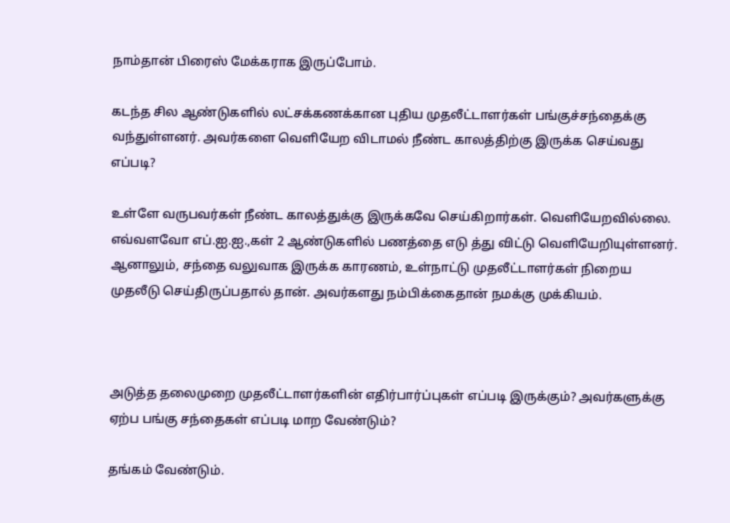நாம்தான் பிரைஸ் மேக்கராக இருப்போம்.

கடந்த சில ஆண்டுகளில் லட்சக்கணக்கான புதிய முதலீட்டாளர்கள் பங்குச்சந்தைக்கு வந்துள்ளனர். அவர்களை வெளியேற விடாமல் நீண்ட காலத்திற்கு இருக்க செய்வது எப்படி?

உள்ளே வருபவர்கள் நீண்ட காலத்துக்கு இருக்கவே செய்கிறார்கள். வெளியேறவில்லை. எவ்வளவோ எப்.ஐ.ஐ.,கள் 2 ஆண்டுகளில் பணத்தை எடு த்து விட்டு வெளியேறியுள்ளனர். ஆனாலும், சந்தை வலுவாக இருக்க காரணம், உள்நாட்டு முதலீட்டாளர்கள் நிறைய முதலீடு செய்திருப்பதால் தான். அவர்களது நம்பிக்கைதான் நமக்கு முக்கியம்.



அடுத்த தலைமுறை முதலீட்டாளர்களின் எதிர்பார்ப்புகள் எப்படி இருக்கும்? அவர்களுக்கு ஏற்ப பங்கு சந்தைகள் எப்படி மாற வேண்டும்?

தங்கம் வேண்டும்.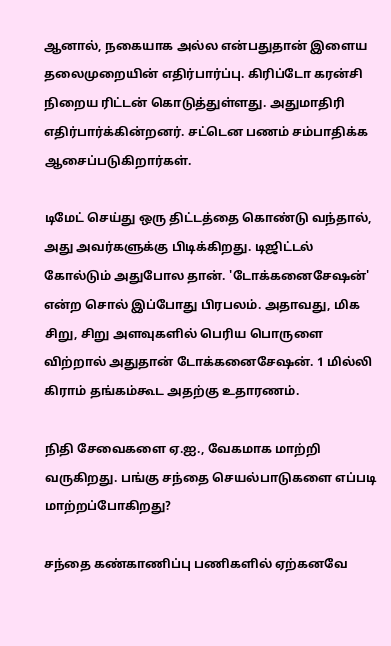ஆனால், நகையாக அல்ல என்பதுதான் இளைய தலைமுறையின் எதிர்பார்ப்பு. கிரிப்டோ கரன்சி நிறைய ரிட்டன் கொடுத்துள்ளது. அதுமாதிரி எதிர்பார்க்கின்றனர். சட்டென பணம் சம்பாதிக்க ஆசைப்படுகிறார்கள்.

டிமேட் செய்து ஒரு திட்டத்தை கொண்டு வந்தால், அது அவர்களுக்கு பிடிக்கிறது. டிஜிட்டல் கோல்டும் அதுபோல தான். 'டோக்கனைசேஷன்' என்ற சொல் இப்போது பிரபலம். அதாவது, மிக சிறு, சிறு அளவுகளில் பெரிய பொருளை விற்றால் அதுதான் டோக்கனைசேஷன். 1 மில்லி கிராம் தங்கம்கூட அதற்கு உதாரணம்.

நிதி சேவைகளை ஏ.ஐ., வேகமாக மாற்றி வருகிறது. பங்கு சந்தை செயல்பாடுகளை எப்படி மாற்றப்போகிறது?

சந்தை கண்காணிப்பு பணிகளில் ஏற்கனவே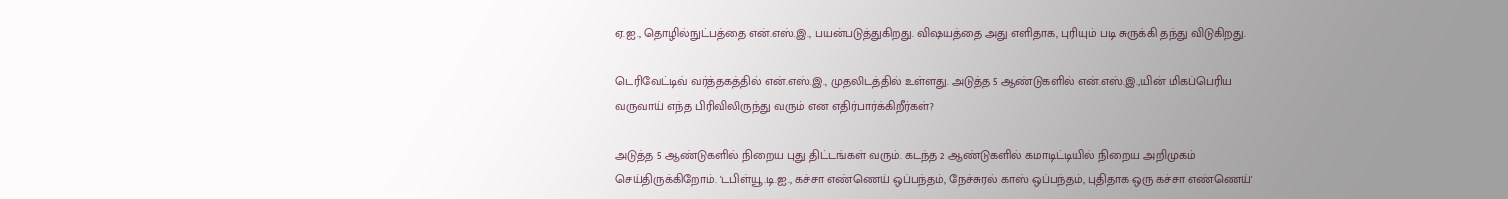ஏ.ஐ., தொழில்நுட்பத்தை என்.எஸ்.இ., பயன்படுத்துகிறது. விஷயத்தை அது எளிதாக, புரியும் படி சுருக்கி தந்து விடுகிறது.

டெரிவேட்டிவ் வர்த்தகத்தில் என்.எஸ்.இ., முதலிடத்தில் உள்ளது. அடுத்த 5 ஆண்டுகளில் என்.எஸ்.இ.,யின் மிகப்பெரிய வருவாய் எந்த பிரிவிலிருந்து வரும் என எதிர்பார்க்கிறீர்கள்?

அடுத்த 5 ஆண்டுகளில் நிறைய புது திட்டங்கள் வரும். கடந்த 2 ஆண்டுகளில் கமாடிட்டியில் நிறைய அறிமுகம் செய்திருக்கிறோம். 'டபிள்யூ.டி.ஐ., கச்சா எண்ணெய் ஒப்பந்தம், நேச்சுரல் காஸ் ஒப்பந்தம், புதிதாக ஒரு கச்சா எண்ணெய்'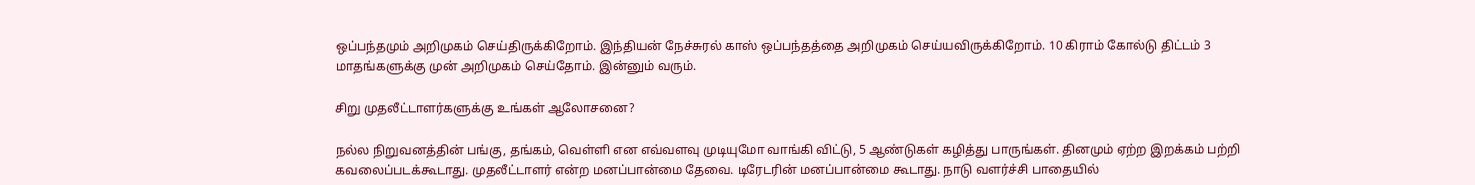ஒப்பந்தமும் அறிமுகம் செய்திருக்கிறோம். இந்தியன் நேச்சுரல் காஸ் ஒப்பந்தத்தை அறிமுகம் செய்யவிருக்கிறோம். 10 கிராம் கோல்டு திட்டம் 3 மாதங்களுக்கு முன் அறிமுகம் செய்தோம். இன்னும் வரும்.

சிறு முதலீட்டாளர்களுக்கு உங்கள் ஆலோசனை?

நல்ல நிறுவனத்தின் பங்கு, தங்கம், வெள்ளி என எவ்வளவு முடியுமோ வாங்கி விட்டு, 5 ஆண்டுகள் கழித்து பாருங்கள். தினமும் ஏற்ற இறக்கம் பற்றி கவலைப்படக்கூடாது. முதலீட்டாளர் என்ற மனப்பான்மை தேவை. டிரேடரின் மனப்பான்மை கூடாது. நாடு வளர்ச்சி பாதையில்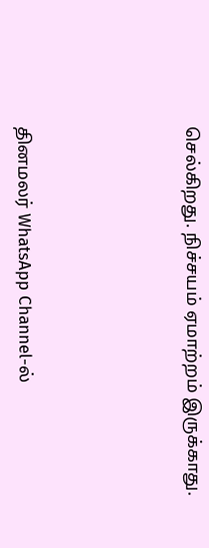செல்கிறது. நிச்சயம் ஏமாற்றம் இருக்காது.





தினமலர் WhatsApp Channel-ல்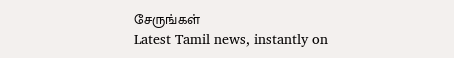சேருங்கள்
Latest Tamil news, instantly on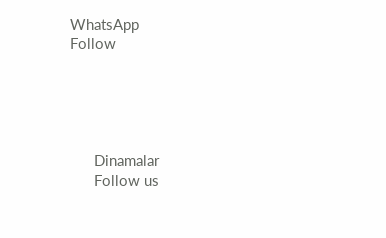WhatsApp
Follow





      Dinamalar
      Follow us